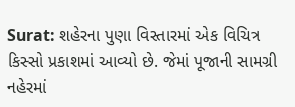Surat: શહેરના પુણા વિસ્તારમાં એક વિચિત્ર કિસ્સો પ્રકાશમાં આવ્યો છે. જેમાં પૂજાની સામગ્રી નહેરમાં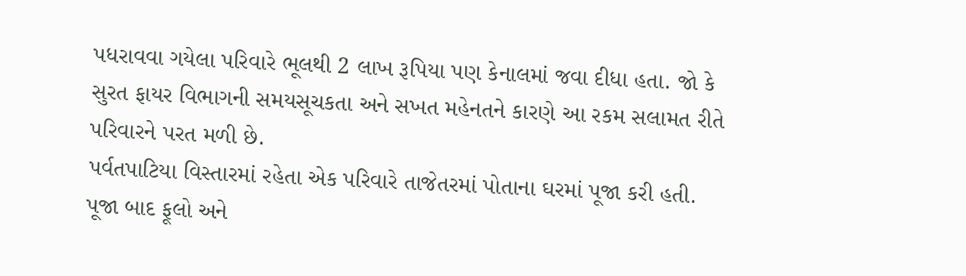પધરાવવા ગયેલા પરિવારે ભૂલથી 2 લાખ રૂપિયા પણ કેનાલમાં જવા દીધા હતા. જો કે સુરત ફાયર વિભાગની સમયસૂચકતા અને સખત મહેનતને કારણે આ રકમ સલામત રીતે પરિવારને પરત મળી છે.
પર્વતપાટિયા વિસ્તારમાં રહેતા એક પરિવારે તાજેતરમાં પોતાના ઘરમાં પૂજા કરી હતી. પૂજા બાદ ફૂલો અને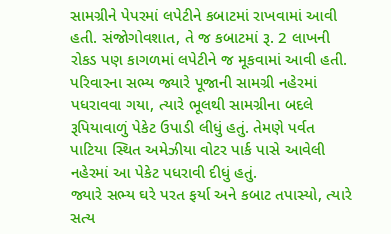સામગ્રીને પેપરમાં લપેટીને કબાટમાં રાખવામાં આવી હતી. સંજોગોવશાત, તે જ કબાટમાં રૂ. 2 લાખની રોકડ પણ કાગળમાં લપેટીને જ મૂકવામાં આવી હતી.
પરિવારના સભ્ય જ્યારે પૂજાની સામગ્રી નહેરમાં પધરાવવા ગયા, ત્યારે ભૂલથી સામગ્રીના બદલે રૂપિયાવાળું પેકેટ ઉપાડી લીધું હતું. તેમણે પર્વત પાટિયા સ્થિત અમેઝીયા વોટર પાર્ક પાસે આવેલી નહેરમાં આ પેકેટ પધરાવી દીધું હતું.
જ્યારે સભ્ય ઘરે પરત ફર્યા અને કબાટ તપાસ્યો, ત્યારે સત્ય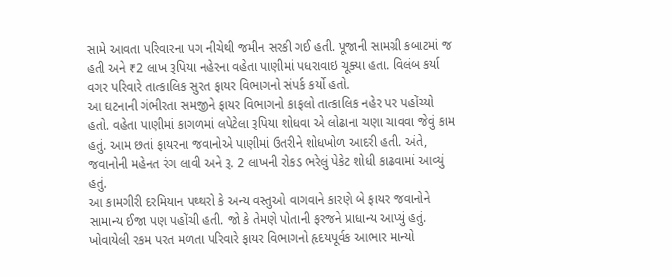સામે આવતા પરિવારના પગ નીચેથી જમીન સરકી ગઈ હતી. પૂજાની સામગ્રી કબાટમાં જ હતી અને ₹2 લાખ રૂપિયા નહેરના વહેતા પાણીમાં પધરાવાઇ ચૂક્યા હતા. વિલંબ કર્યા વગર પરિવારે તાત્કાલિક સુરત ફાયર વિભાગનો સંપર્ક કર્યો હતો.
આ ઘટનાની ગંભીરતા સમજીને ફાયર વિભાગનો કાફલો તાત્કાલિક નહેર પર પહોંચ્યો હતો. વહેતા પાણીમાં કાગળમાં લપેટેલા રૂપિયા શોધવા એ લોઢાના ચણા ચાવવા જેવું કામ હતું. આમ છતાં ફાયરના જવાનોએ પાણીમાં ઉતરીને શોધખોળ આદરી હતી. અંતે, જવાનોની મહેનત રંગ લાવી અને રૂ. 2 લાખની રોકડ ભરેલું પેકેટ શોધી કાઢવામાં આવ્યું હતું.
આ કામગીરી દરમિયાન પથ્થરો કે અન્ય વસ્તુઓ વાગવાને કારણે બે ફાયર જવાનોને સામાન્ય ઈજા પણ પહોંચી હતી. જો કે તેમણે પોતાની ફરજને પ્રાધાન્ય આપ્યું હતું. ખોવાયેલી રકમ પરત મળતા પરિવારે ફાયર વિભાગનો હૃદયપૂર્વક આભાર માન્યો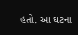હતો. આ ઘટના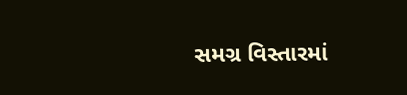સમગ્ર વિસ્તારમાં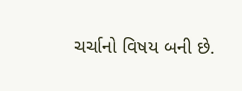ચર્ચાનો વિષય બની છે.